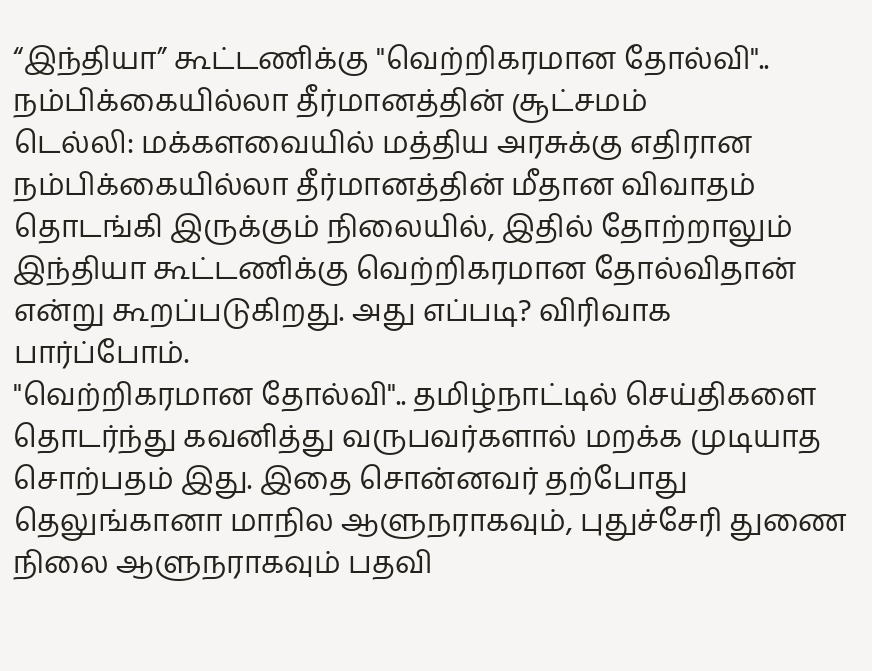“இந்தியா” கூட்டணிக்கு "வெற்றிகரமான தோல்வி".. நம்பிக்கையில்லா தீர்மானத்தின் சூட்சமம்
டெல்லி: மக்களவையில் மத்திய அரசுக்கு எதிரான நம்பிக்கையில்லா தீர்மானத்தின் மீதான விவாதம் தொடங்கி இருக்கும் நிலையில், இதில் தோற்றாலும் இந்தியா கூட்டணிக்கு வெற்றிகரமான தோல்விதான் என்று கூறப்படுகிறது. அது எப்படி? விரிவாக பார்ப்போம்.
"வெற்றிகரமான தோல்வி".. தமிழ்நாட்டில் செய்திகளை தொடர்ந்து கவனித்து வருபவர்களால் மறக்க முடியாத சொற்பதம் இது. இதை சொன்னவர் தற்போது தெலுங்கானா மாநில ஆளுநராகவும், புதுச்சேரி துணை நிலை ஆளுநராகவும் பதவி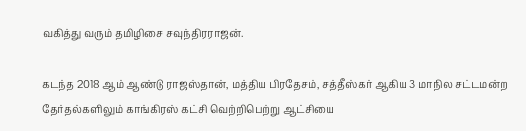வகித்து வரும் தமிழிசை சவுந்திரராஜன்.

கடந்த 2018 ஆம் ஆண்டு ராஜஸ்தான், மத்திய பிரதேசம், சத்தீஸ்கர் ஆகிய 3 மாநில சட்டமன்ற தேர்தல்களிலும் காங்கிரஸ் கட்சி வெற்றிபெற்று ஆட்சியை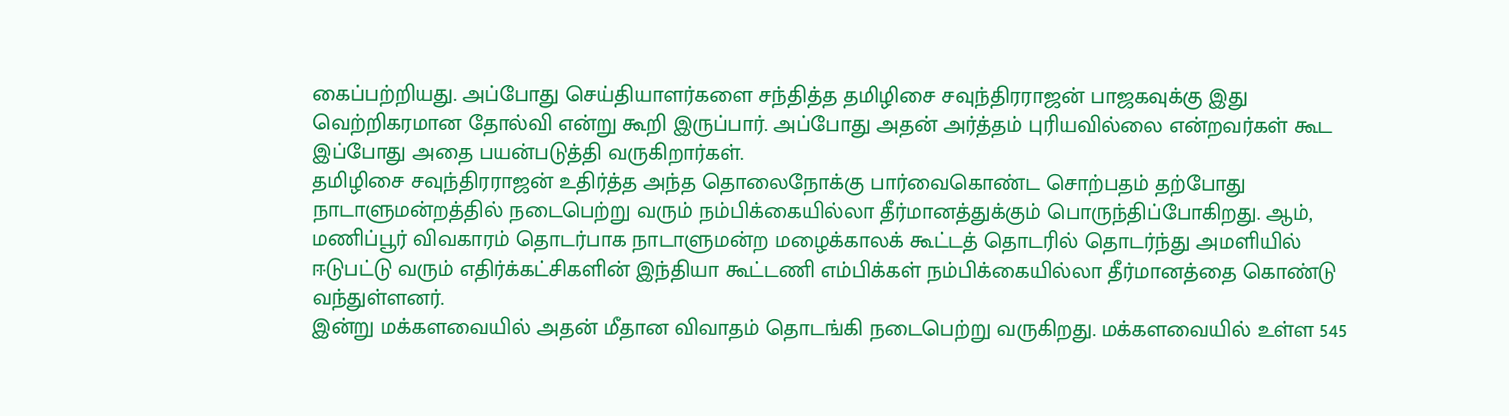கைப்பற்றியது. அப்போது செய்தியாளர்களை சந்தித்த தமிழிசை சவுந்திரராஜன் பாஜகவுக்கு இது வெற்றிகரமான தோல்வி என்று கூறி இருப்பார். அப்போது அதன் அர்த்தம் புரியவில்லை என்றவர்கள் கூட இப்போது அதை பயன்படுத்தி வருகிறார்கள்.
தமிழிசை சவுந்திரராஜன் உதிர்த்த அந்த தொலைநோக்கு பார்வைகொண்ட சொற்பதம் தற்போது நாடாளுமன்றத்தில் நடைபெற்று வரும் நம்பிக்கையில்லா தீர்மானத்துக்கும் பொருந்திப்போகிறது. ஆம், மணிப்பூர் விவகாரம் தொடர்பாக நாடாளுமன்ற மழைக்காலக் கூட்டத் தொடரில் தொடர்ந்து அமளியில் ஈடுபட்டு வரும் எதிர்க்கட்சிகளின் இந்தியா கூட்டணி எம்பிக்கள் நம்பிக்கையில்லா தீர்மானத்தை கொண்டு வந்துள்ளனர்.
இன்று மக்களவையில் அதன் மீதான விவாதம் தொடங்கி நடைபெற்று வருகிறது. மக்களவையில் உள்ள 545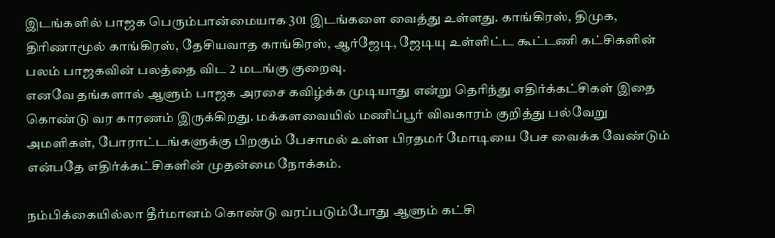இடங்களில் பாஜக பெரும்பான்மையாக 301 இடங்களை வைத்து உள்ளது. காங்கிரஸ், திமுக, திரிணாமூல் காங்கிரஸ், தேசியவாத காங்கிரஸ், ஆர்ஜேடி, ஜேடியு உள்ளிட்ட கூட்டணி கட்சிகளின் பலம் பாஜகவின் பலத்தை விட 2 மடங்கு குறைவு.
எனவே தங்களால் ஆளும் பாஜக அரசை கவிழ்க்க முடியாது என்று தெரிந்து எதிர்க்கட்சிகள் இதை கொண்டு வர காரணம் இருக்கிறது. மக்களவையில் மணிப்பூர் விவகாரம் குறித்து பல்வேறு அமளிகள், போராட்டங்களுக்கு பிறகும் பேசாமல் உள்ள பிரதமர் மோடியை பேச வைக்க வேண்டும் என்பதே எதிர்க்கட்சிகளின் முதன்மை நோக்கம்.

நம்பிக்கையில்லா தீர்மானம் கொண்டு வரப்படும்போது ஆளும் கட்சி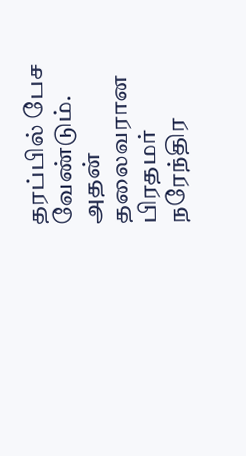தரப்பில் பேச வேண்டும். அதன் தலைவரான பிரதமர் நரேந்திர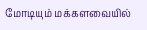மோடியும் மக்களவையில்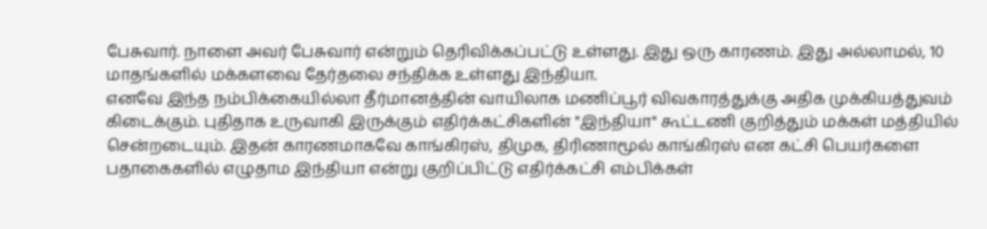பேசுவார். நாளை அவர் பேசுவார் என்றும் தெரிவிக்கப்பட்டு உள்ளது. இது ஒரு காரணம். இது அல்லாமல், 10 மாதங்களில் மக்களவை தேர்தலை சந்திக்க உள்ளது இந்தியா.
எனவே இந்த நம்பிக்கையில்லா தீர்மானத்தின் வாயிலாக மணிப்பூர் விவகாரத்துக்கு அதிக முக்கியத்துவம் கிடைக்கும். புதிதாக உருவாகி இருக்கும் எதிர்க்கட்சிகளின் "இந்தியா" கூட்டணி குறித்தும் மக்கள் மத்தியில் சென்றடையும். இதன் காரணமாகவே காங்கிரஸ், திமுக, திரிணாமூல் காங்கிரஸ் என கட்சி பெயர்களை பதாகைகளில் எழுதாம இந்தியா என்று குறிப்பிட்டு எதிர்க்கட்சி எம்பிக்கள்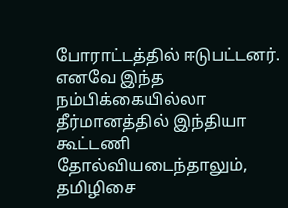போராட்டத்தில் ஈடுபட்டனர்.
எனவே இந்த நம்பிக்கையில்லா தீர்மானத்தில் இந்தியா கூட்டணி தோல்வியடைந்தாலும், தமிழிசை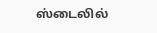ஸ்டைலில்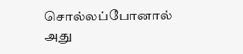சொல்லப்போனால் அது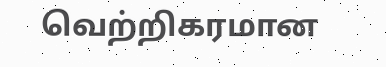வெற்றிகரமான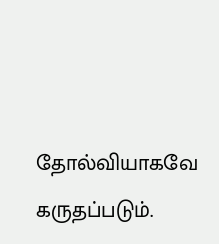தோல்வியாகவே கருதப்படும்.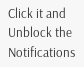Click it and Unblock the Notifications